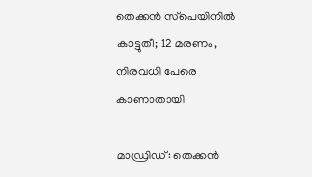തെക്കൻ സ്‌പെയിനിൽ കാട്ടുതീ; 12 മരണം, നിരവധി പേരെ കാണാതായി

മാഡ്രിഡ്: തെക്കൻ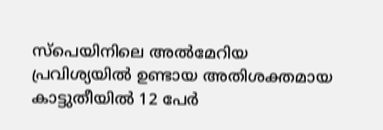സ്‌പെയിനിലെ അൽമേറിയ പ്രവിശ്യയിൽ ഉണ്ടായ അതിശക്തമായ കാട്ടുതീയിൽ 12 പേർ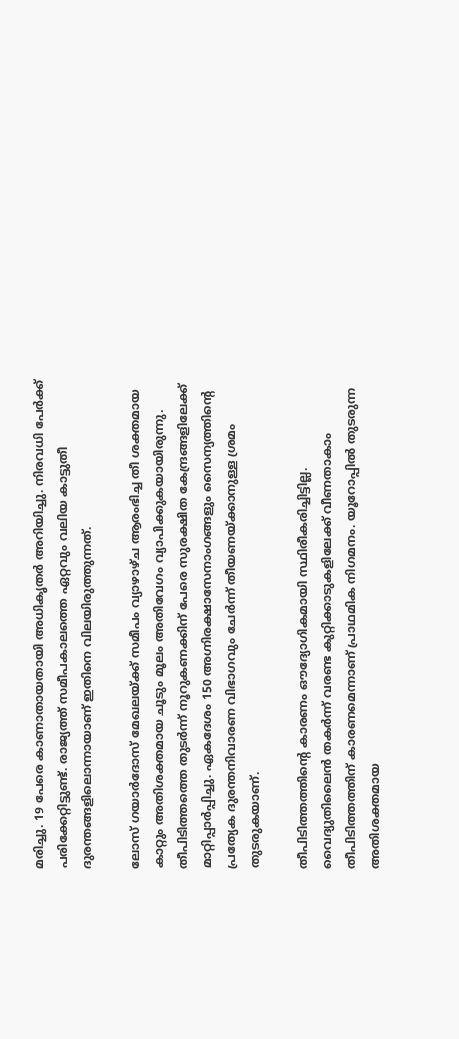മരിച്ചു. 19 പേരെ കാണാതായതായി അധികൃതർ അറിയിച്ചു. നിരവധി പേർക്ക് പരിക്കേറ്റിട്ടുണ്ട്. രാജ്യത്ത് സമീപകാലത്തെ ഏറ്റവും വലിയ കാട്ടുതീ ദുരന്തങ്ങളിലൊന്നായാണ് ഇതിനെ വിലയിരുത്തുന്നത്.

ലോസ് ഗയാർദോസ് മേഖലയ്ക്ക് സമീപം വ്യാഴാഴ്ച ആരംഭിച്ച തീ ശക്തമായ കാറ്റും അതിശക്തമായ ചൂടും മൂലം അതിവേഗം വ്യാപിക്കുകയായിരുന്നു. തീപിടിത്തത്തെ തുടർന്ന് നൂറുകണക്കിന് പേരെ സുരക്ഷിത കേന്ദ്രങ്ങളിലേക്ക് മാറ്റിപ്പാർപ്പിച്ചു. ഏകദേശം 150 അഗ്നിരക്ഷാസേനാംഗങ്ങളും സൈന്യത്തിന്റെ പ്രത്യേക ദുരന്തനിവാരണ വിഭാഗവും ചേർന്ന് തീയണയ്ക്കാനുള്ള ശ്രമം തുടരുകയാണ്.

തീപിടിത്തത്തിന്റെ കാരണം ഔദ്യോഗികമായി സ്ഥിരീകരിച്ചിട്ടില്ല. വൈദ്യുതിലൈൻ തകർന്ന് വരണ്ട കുറ്റിക്കാടുകളിലേക്ക് വീണതാകാം തീപിടിത്തത്തിന് കാരണമെന്നാണ് പ്രാഥമിക നിഗമനം. യൂറോപ്പിൽ തുടരുന്ന അതിശക്തമായ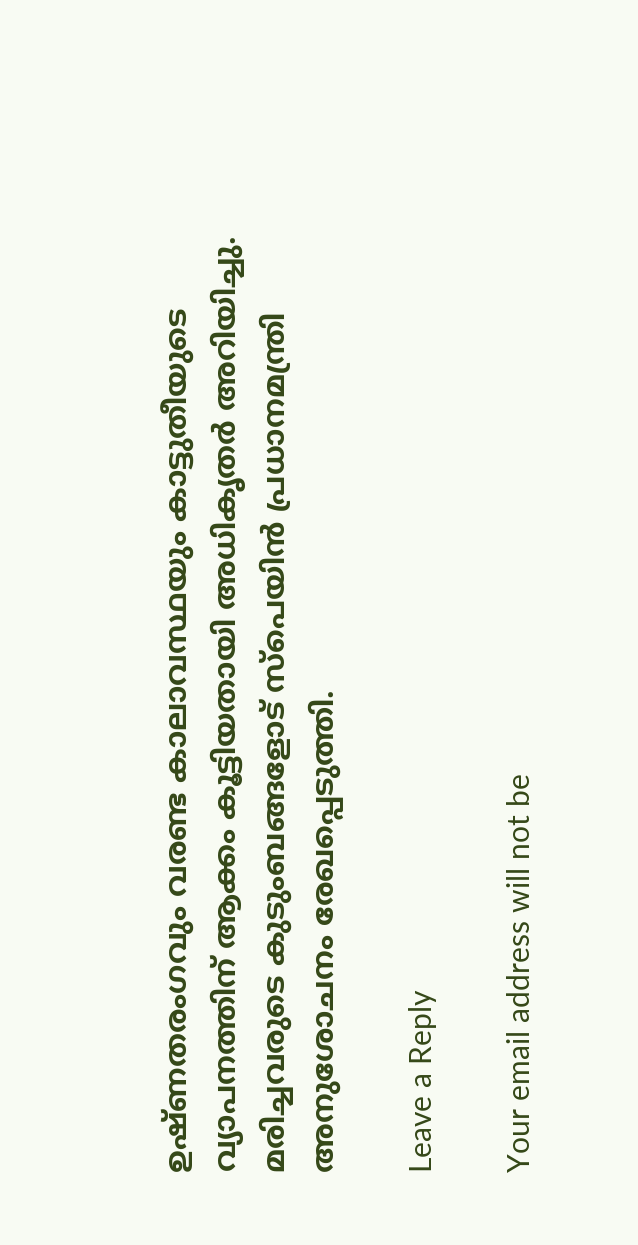ഉഷ്ണതരംഗവും വരണ്ട കാലാവസ്ഥയും കാട്ടുതീയുടെ വ്യാപനത്തിന് ആക്കം കൂട്ടിയതായി അധികൃതർ അറിയിച്ചു. മരിച്ചവരുടെ കുടുംബങ്ങളോട് സ്‌പെയിൻ പ്രധാനമന്ത്രി അനുശോചനം രേഖപ്പെടുത്തി.

Leave a Reply

Your email address will not be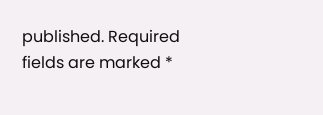published. Required fields are marked *